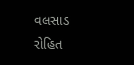વલસાડ રોહિત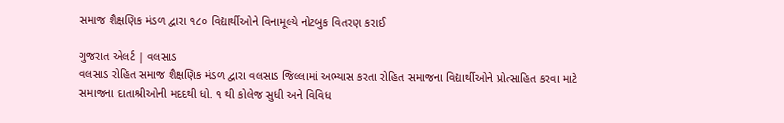સમાજ શૈક્ષણિક મંડળ દ્વારા ૧૮૦ વિદ્યાર્થીઓને વિનામૂલ્યે નોટબુક વિતરણ કરાઈ

ગુજરાત એલર્ટ | વલસાડ
વલસાડ રોહિત સમાજ શૈક્ષણિક મંડળ દ્વારા વલસાડ જિલ્લામાં અભ્યાસ કરતા રોહિત સમાજના વિદ્યાર્થીઓને પ્રોત્સાહિત કરવા માટે સમાજના દાતાશ્રીઓની મદદથી ધો. ૧ થી કોલેજ સુધી અને વિવિધ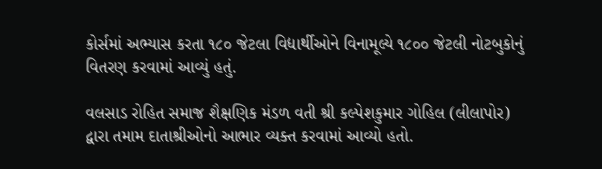કોર્સમાં અભ્યાસ કરતા ૧૮૦ જેટલા વિદ્યાર્થીઓને વિનામૂલ્યે ૧૮૦૦ જેટલી નોટબુકોનું વિતરણ કરવામાં આવ્યું હતું.

વલસાડ રોહિત સમાજ શૈક્ષણિક મંડળ વતી શ્રી કલ્પેશકુમાર ગોહિલ (લીલાપોર) દ્વારા તમામ દાતાશ્રીઓનો આભાર વ્યક્ત કરવામાં આવ્યો હતો.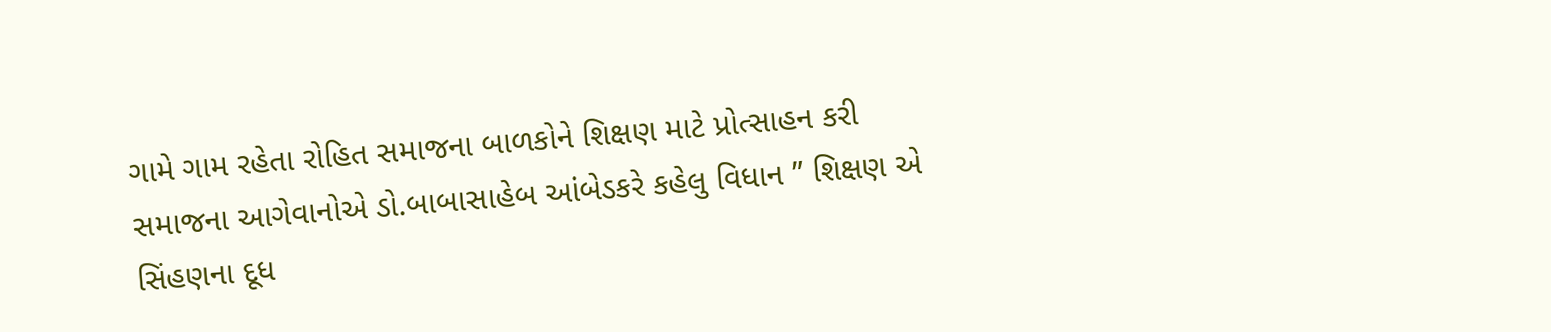ગામે ગામ રહેતા રોહિત સમાજના બાળકોને શિક્ષણ માટે પ્રોત્સાહન કરી સમાજના આગેવાનોએ ડો.બાબાસાહેબ આંબેડકરે કહેલુ વિધાન ” શિક્ષણ એ સિંહણના દૂધ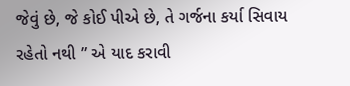જેવું છે, જે કોઈ પીએ છે, તે ગર્જના કર્યા સિવાય રહેતો નથી ” એ યાદ કરાવી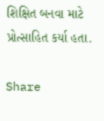શિક્ષિત બનવા માટે પ્રોત્સાહિત કર્યા હતા.

Share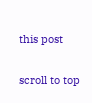this post

scroll to top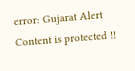error: Gujarat Alert Content is protected !!